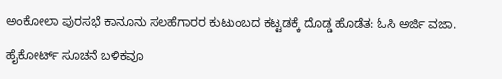ಅಂಕೋಲಾ ಪುರಸಭೆ ಕಾನೂನು ಸಲಹೆಗಾರರ ಕುಟುಂಬದ ಕಟ್ಟಡಕ್ಕೆ ದೊಡ್ಡ ಹೊಡೆತ: ಓಸಿ ಅರ್ಜಿ ವಜಾ.

ಹೈಕೋರ್ಟ್ ಸೂಚನೆ ಬಳಿಕವೂ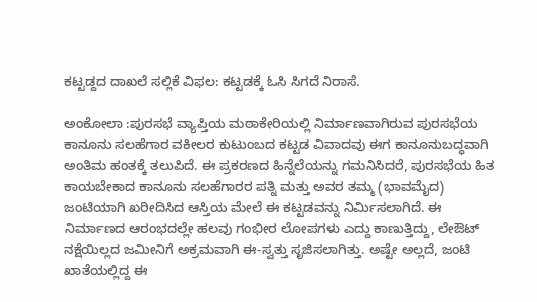ಕಟ್ಟಡ್ದದ ದಾಖಲೆ ಸಲ್ಲಿಕೆ ವಿಫಲ: ಕಟ್ಟಡಕ್ಕೆ ಓಸಿ ಸಿಗದೆ ನಿರಾಸೆ.

ಅಂಕೋಲಾ :ಪುರಸಭೆ ವ್ಯಾಪ್ತಿಯ ಮಠಾಕೇರಿಯಲ್ಲಿ ನಿರ್ಮಾಣವಾಗಿರುವ ಪುರಸಭೆಯ ಕಾನೂನು ಸಲಹೆಗಾರ ವಕೀಲರ ಕುಟುಂಬದ ಕಟ್ಟಡ ವಿವಾದವು ಈಗ ಕಾನೂನುಬದ್ಧವಾಗಿ ಅಂತಿಮ ಹಂತಕ್ಕೆ ತಲುಪಿದೆ. ಈ ಪ್ರಕರಣದ ಹಿನ್ನೆಲೆಯನ್ನು ಗಮನಿಸಿದರೆ, ಪುರಸಭೆಯ ಹಿತ ಕಾಯಬೇಕಾದ ಕಾನೂನು ಸಲಹೆಗಾರರ ಪತ್ನಿ ಮತ್ತು ಅವರ ತಮ್ಮ (ಭಾವಮೈದ) ಜಂಟಿಯಾಗಿ ಖರೀದಿಸಿದ ಆಸ್ತಿಯ ಮೇಲೆ ಈ ಕಟ್ಟಡವನ್ನು ನಿರ್ಮಿಸಲಾಗಿದೆ. ಈ ನಿರ್ಮಾಣದ ಆರಂಭದಲ್ಲೇ ಹಲವು ಗಂಭೀರ ಲೋಪಗಳು ಎದ್ದು ಕಾಣುತ್ತಿದ್ದು, ಲೇಔಟ್ ನಕ್ಷೆಯಿಲ್ಲದ ಜಮೀನಿಗೆ ಅಕ್ರಮವಾಗಿ ಈ-ಸ್ವತ್ತು ಸೃಜಿಸಲಾಗಿತ್ತು. ಅಷ್ಟೇ ಅಲ್ಲದೆ, ಜಂಟಿ ಖಾತೆಯಲ್ಲಿದ್ದ ಈ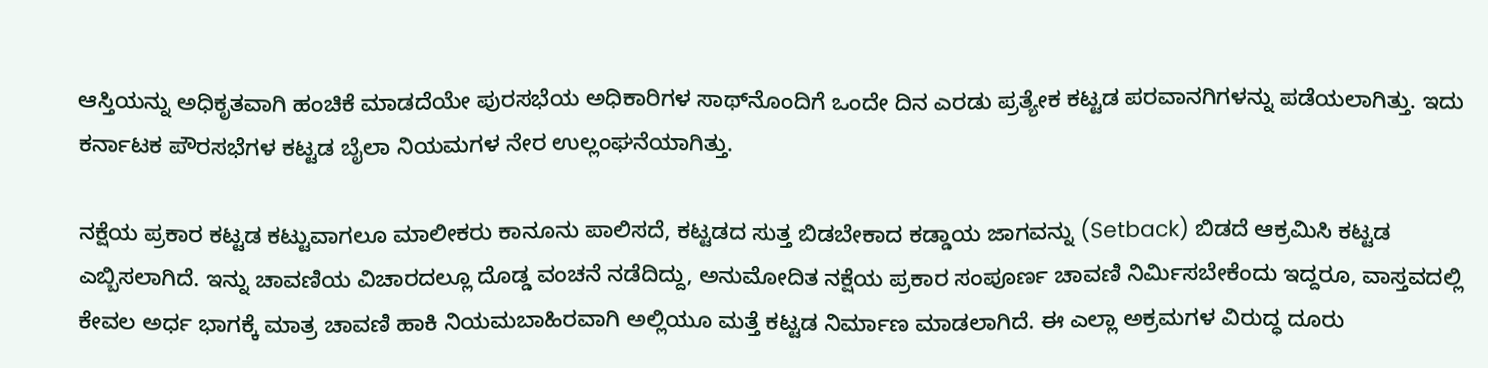ಆಸ್ತಿಯನ್ನು ಅಧಿಕೃತವಾಗಿ ಹಂಚಿಕೆ ಮಾಡದೆಯೇ ಪುರಸಭೆಯ ಅಧಿಕಾರಿಗಳ ಸಾಥ್‌ನೊಂದಿಗೆ ಒಂದೇ ದಿನ ಎರಡು ಪ್ರತ್ಯೇಕ ಕಟ್ಟಡ ಪರವಾನಗಿಗಳನ್ನು ಪಡೆಯಲಾಗಿತ್ತು. ಇದು ಕರ್ನಾಟಕ ಪೌರಸಭೆಗಳ ಕಟ್ಟಡ ಬೈಲಾ ನಿಯಮಗಳ ನೇರ ಉಲ್ಲಂಘನೆಯಾಗಿತ್ತು.

ನಕ್ಷೆಯ ಪ್ರಕಾರ ಕಟ್ಟಡ ಕಟ್ಟುವಾಗಲೂ ಮಾಲೀಕರು ಕಾನೂನು ಪಾಲಿಸದೆ, ಕಟ್ಟಡದ ಸುತ್ತ ಬಿಡಬೇಕಾದ ಕಡ್ಡಾಯ ಜಾಗವನ್ನು (Setback) ಬಿಡದೆ ಆಕ್ರಮಿಸಿ ಕಟ್ಟಡ ಎಬ್ಬಿಸಲಾಗಿದೆ. ಇನ್ನು ಚಾವಣಿಯ ವಿಚಾರದಲ್ಲೂ ದೊಡ್ಡ ವಂಚನೆ ನಡೆದಿದ್ದು, ಅನುಮೋದಿತ ನಕ್ಷೆಯ ಪ್ರಕಾರ ಸಂಪೂರ್ಣ ಚಾವಣಿ ನಿರ್ಮಿಸಬೇಕೆಂದು ಇದ್ದರೂ, ವಾಸ್ತವದಲ್ಲಿ ಕೇವಲ ಅರ್ಧ ಭಾಗಕ್ಕೆ ಮಾತ್ರ ಚಾವಣಿ ಹಾಕಿ ನಿಯಮಬಾಹಿರವಾಗಿ ಅಲ್ಲಿಯೂ ಮತ್ತೆ ಕಟ್ಟಡ ನಿರ್ಮಾಣ ಮಾಡಲಾಗಿದೆ. ಈ ಎಲ್ಲಾ ಅಕ್ರಮಗಳ ವಿರುದ್ಧ ದೂರು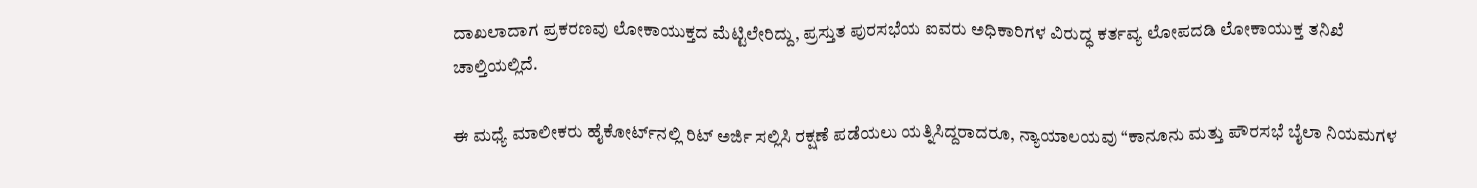ದಾಖಲಾದಾಗ ಪ್ರಕರಣವು ಲೋಕಾಯುಕ್ತದ ಮೆಟ್ಟಿಲೇರಿದ್ದು, ಪ್ರಸ್ತುತ ಪುರಸಭೆಯ ಐವರು ಅಧಿಕಾರಿಗಳ ವಿರುದ್ಧ ಕರ್ತವ್ಯ ಲೋಪದಡಿ ಲೋಕಾಯುಕ್ತ ತನಿಖೆ ಚಾಲ್ತಿಯಲ್ಲಿದೆ.

ಈ ಮಧ್ಯೆ ಮಾಲೀಕರು ಹೈಕೋರ್ಟ್‌ನಲ್ಲಿ ರಿಟ್ ಅರ್ಜಿ ಸಲ್ಲಿಸಿ ರಕ್ಷಣೆ ಪಡೆಯಲು ಯತ್ನಿಸಿದ್ದರಾದರೂ, ನ್ಯಾಯಾಲಯವು “ಕಾನೂನು ಮತ್ತು ಪೌರಸಭೆ ಬೈಲಾ ನಿಯಮಗಳ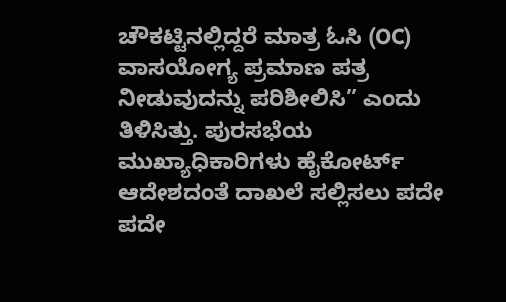ಚೌಕಟ್ಟಿನಲ್ಲಿದ್ದರೆ ಮಾತ್ರ ಓಸಿ (OC) ವಾಸಯೋಗ್ಯ ಪ್ರಮಾಣ ಪತ್ರ ನೀಡುವುದನ್ನು ಪರಿಶೀಲಿಸಿ” ಎಂದು ತಿಳಿಸಿತ್ತು. ಪುರಸಭೆಯ ಮುಖ್ಯಾಧಿಕಾರಿಗಳು ಹೈಕೋರ್ಟ್ ಆದೇಶದಂತೆ ದಾಖಲೆ ಸಲ್ಲಿಸಲು ಪದೇ ಪದೇ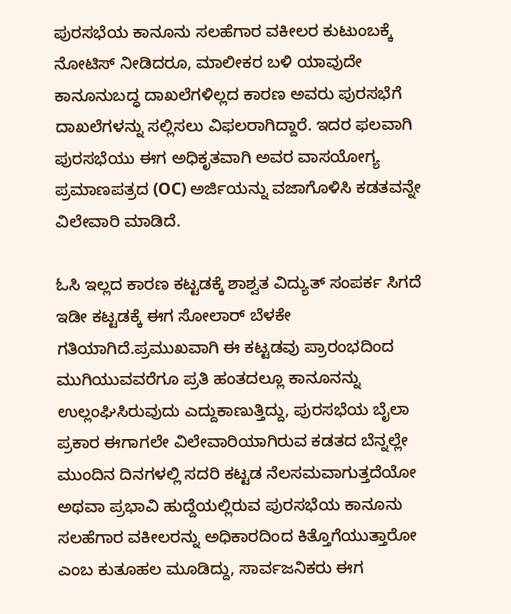ಪುರಸಭೆಯ ಕಾನೂನು ಸಲಹೆಗಾರ ವಕೀಲರ ಕುಟುಂಬಕ್ಕೆ ನೋಟಿಸ್ ನೀಡಿದರೂ, ಮಾಲೀಕರ ಬಳಿ ಯಾವುದೇ ಕಾನೂನುಬದ್ಧ ದಾಖಲೆಗಳಿಲ್ಲದ ಕಾರಣ ಅವರು ಪುರಸಭೆಗೆ ದಾಖಲೆಗಳನ್ನು ಸಲ್ಲಿಸಲು ವಿಫಲರಾಗಿದ್ದಾರೆ. ಇದರ ಫಲವಾಗಿ ಪುರಸಭೆಯು ಈಗ ಅಧಿಕೃತವಾಗಿ ಅವರ ವಾಸಯೋಗ್ಯ ಪ್ರಮಾಣಪತ್ರದ (OC) ಅರ್ಜಿಯನ್ನು ವಜಾಗೊಳಿಸಿ ಕಡತವನ್ನೇ ವಿಲೇವಾರಿ ಮಾಡಿದೆ.

ಓಸಿ ಇಲ್ಲದ ಕಾರಣ ಕಟ್ಟಡಕ್ಕೆ ಶಾಶ್ವತ ವಿದ್ಯುತ್ ಸಂಪರ್ಕ ಸಿಗದೆ ಇಡೀ ಕಟ್ಟಡಕ್ಕೆ ಈಗ ಸೋಲಾರ್ ಬೆಳಕೇ ಗತಿಯಾಗಿದೆ.ಪ್ರಮುಖವಾಗಿ ಈ ಕಟ್ಟಡವು ಪ್ರಾರಂಭದಿಂದ ಮುಗಿಯುವವರೆಗೂ ಪ್ರತಿ ಹಂತದಲ್ಲೂ ಕಾನೂನನ್ನು ಉಲ್ಲಂಘಿಸಿರುವುದು ಎದ್ದುಕಾಣುತ್ತಿದ್ದು, ಪುರಸಭೆಯ ಬೈಲಾ ಪ್ರಕಾರ ಈಗಾಗಲೇ ವಿಲೇವಾರಿಯಾಗಿರುವ ಕಡತದ ಬೆನ್ನಲ್ಲೇ ಮುಂದಿನ ದಿನಗಳಲ್ಲಿ ಸದರಿ ಕಟ್ಟಡ ನೆಲಸಮವಾಗುತ್ತದೆಯೋ ಅಥವಾ ಪ್ರಭಾವಿ ಹುದ್ದೆಯಲ್ಲಿರುವ ಪುರಸಭೆಯ ಕಾನೂನು ಸಲಹೆಗಾರ ವಕೀಲರನ್ನು ಅಧಿಕಾರದಿಂದ ಕಿತ್ತೊಗೆಯುತ್ತಾರೋ ಎಂಬ ಕುತೂಹಲ ಮೂಡಿದ್ದು, ಸಾರ್ವಜನಿಕರು ಈಗ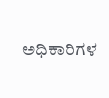ಅಧಿಕಾರಿಗಳ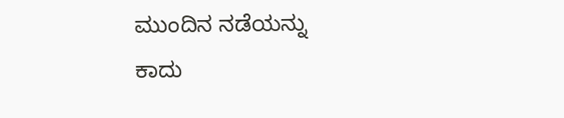ಮುಂದಿನ ನಡೆಯನ್ನು ಕಾದು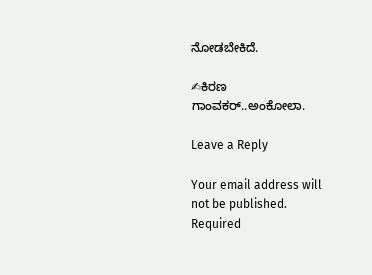ನೋಡಬೇಕಿದೆ.

✍ಕಿರಣ ಗಾಂವಕರ್..ಅಂಕೋಲಾ.

Leave a Reply

Your email address will not be published. Required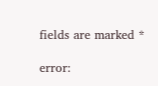fields are marked *

error: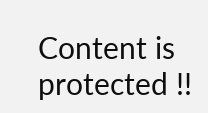Content is protected !!